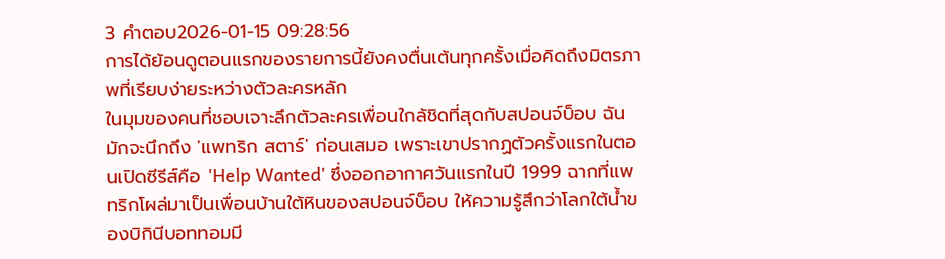3 คำตอบ2026-01-15 09:28:56
การได้ย้อนดูตอนแรกของรายการนี้ยังคงตื่นเต้นทุกครั้งเมื่อคิดถึงมิตรภาพที่เรียบง่ายระหว่างตัวละครหลัก
ในมุมของคนที่ชอบเจาะลึกตัวละครเพื่อนใกล้ชิดที่สุดกับสปอนจ์บ็อบ ฉันมักจะนึกถึง 'แพทริก สตาร์' ก่อนเสมอ เพราะเขาปรากฏตัวครั้งแรกในตอนเปิดซีรีส์คือ 'Help Wanted' ซึ่งออกอากาศวันแรกในปี 1999 ฉากที่แพทริกโผล่มาเป็นเพื่อนบ้านใต้หินของสปอนจ์บ็อบ ให้ความรู้สึกว่าโลกใต้น้ำของบิกินีบอททอมมี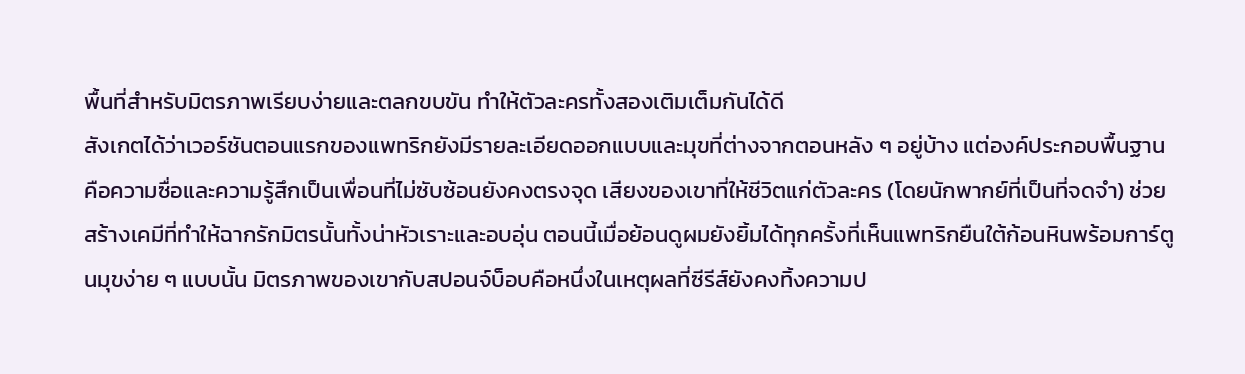พื้นที่สำหรับมิตรภาพเรียบง่ายและตลกขบขัน ทำให้ตัวละครทั้งสองเติมเต็มกันได้ดี
สังเกตได้ว่าเวอร์ชันตอนแรกของแพทริกยังมีรายละเอียดออกแบบและมุขที่ต่างจากตอนหลัง ๆ อยู่บ้าง แต่องค์ประกอบพื้นฐานคือความซื่อและความรู้สึกเป็นเพื่อนที่ไม่ซับซ้อนยังคงตรงจุด เสียงของเขาที่ให้ชีวิตแก่ตัวละคร (โดยนักพากย์ที่เป็นที่จดจำ) ช่วยสร้างเคมีที่ทำให้ฉากรักมิตรนั้นทั้งน่าหัวเราะและอบอุ่น ตอนนี้เมื่อย้อนดูผมยังยิ้มได้ทุกครั้งที่เห็นแพทริกยืนใต้ก้อนหินพร้อมการ์ตูนมุขง่าย ๆ แบบนั้น มิตรภาพของเขากับสปอนจ์บ็อบคือหนึ่งในเหตุผลที่ซีรีส์ยังคงทิ้งความป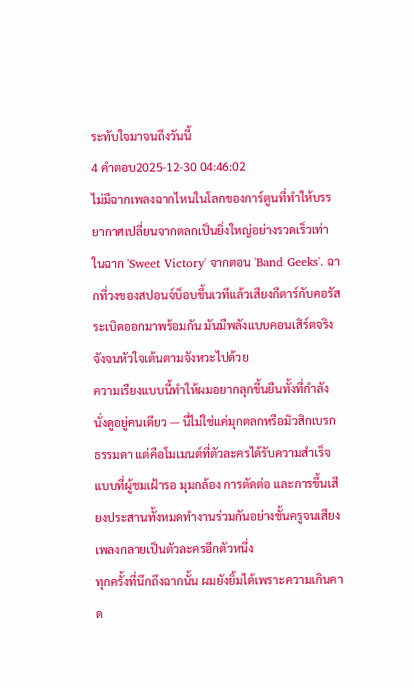ระทับใจมาจนถึงวันนี้
4 คำตอบ2025-12-30 04:46:02
ไม่มีฉากเพลงฉากไหนในโลกของการ์ตูนที่ทำให้บรรยากาศเปลี่ยนจากตลกเป็นยิ่งใหญ่อย่างรวดเร็วเท่าในฉาก 'Sweet Victory' จากตอน 'Band Geeks'. ฉากที่วงของสปอนจ์บ็อบขึ้นเวทีแล้วเสียงกีตาร์กับคอรัสระเบิดออกมาพร้อมกัน มันมีพลังแบบคอนเสิร์ตจริงจังจนหัวใจเต้นตามจังหวะไปด้วย
ความเรียงแบบนี้ทำให้ผมอยากลุกขึ้นยืนทั้งที่กำลังนั่งดูอยู่คนเดียว — นี่ไม่ใช่แค่มุกตลกหรือมิวสิกเบรกธรรมดา แต่คือโมเมนต์ที่ตัวละครได้รับความสำเร็จแบบที่ผู้ชมเฝ้ารอ มุมกล้อง การตัดต่อ และการขึ้นเสียงประสานทั้งหมดทำงานร่วมกันอย่างชั้นครูจนเสียงเพลงกลายเป็นตัวละครอีกตัวหนึ่ง
ทุกครั้งที่นึกถึงฉากนั้น ผมยังยิ้มได้เพราะความเกินคาด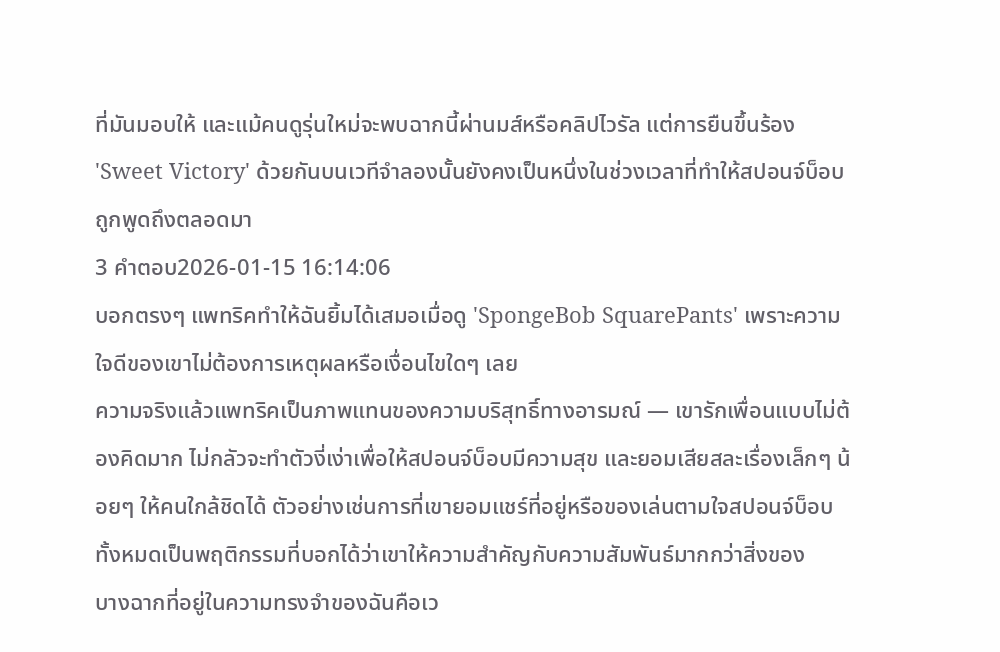ที่มันมอบให้ และแม้คนดูรุ่นใหม่จะพบฉากนี้ผ่านมส์หรือคลิปไวรัล แต่การยืนขึ้นร้อง 'Sweet Victory' ด้วยกันบนเวทีจำลองนั้นยังคงเป็นหนึ่งในช่วงเวลาที่ทำให้สปอนจ์บ็อบถูกพูดถึงตลอดมา
3 คำตอบ2026-01-15 16:14:06
บอกตรงๆ แพทริคทำให้ฉันยิ้มได้เสมอเมื่อดู 'SpongeBob SquarePants' เพราะความใจดีของเขาไม่ต้องการเหตุผลหรือเงื่อนไขใดๆ เลย
ความจริงแล้วแพทริคเป็นภาพแทนของความบริสุทธิ์ทางอารมณ์ — เขารักเพื่อนแบบไม่ต้องคิดมาก ไม่กลัวจะทำตัวงี่เง่าเพื่อให้สปอนจ์บ็อบมีความสุข และยอมเสียสละเรื่องเล็กๆ น้อยๆ ให้คนใกล้ชิดได้ ตัวอย่างเช่นการที่เขายอมแชร์ที่อยู่หรือของเล่นตามใจสปอนจ์บ็อบ ทั้งหมดเป็นพฤติกรรมที่บอกได้ว่าเขาให้ความสำคัญกับความสัมพันธ์มากกว่าสิ่งของ
บางฉากที่อยู่ในความทรงจำของฉันคือเว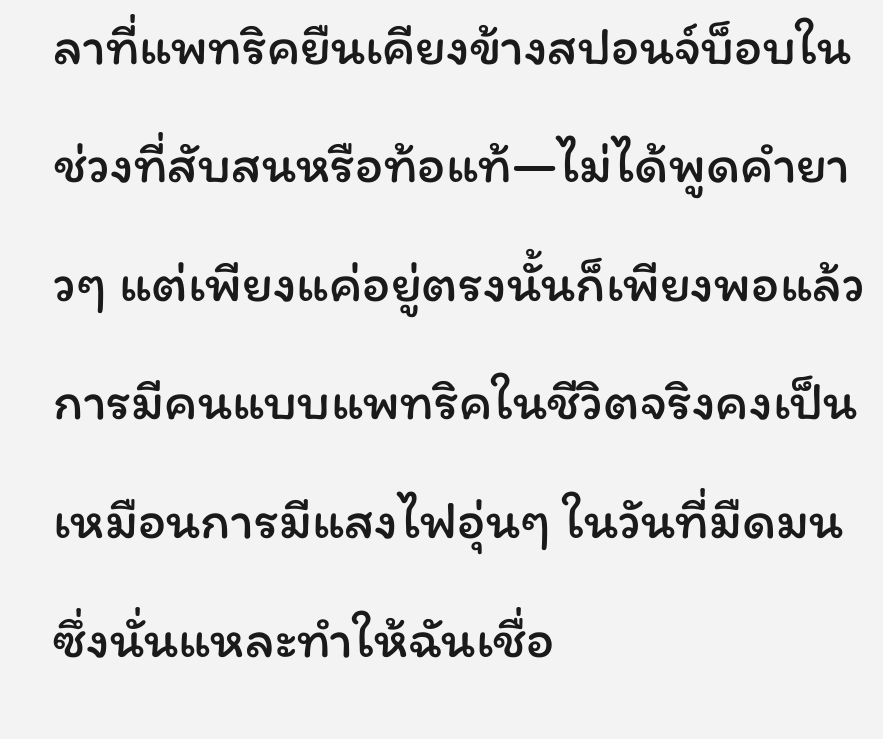ลาที่แพทริคยืนเคียงข้างสปอนจ์บ็อบในช่วงที่สับสนหรือท้อแท้—ไม่ได้พูดคำยาวๆ แต่เพียงแค่อยู่ตรงนั้นก็เพียงพอแล้ว การมีคนแบบแพทริคในชีวิตจริงคงเป็นเหมือนการมีแสงไฟอุ่นๆ ในวันที่มืดมน ซึ่งนั่นแหละทำให้ฉันเชื่อ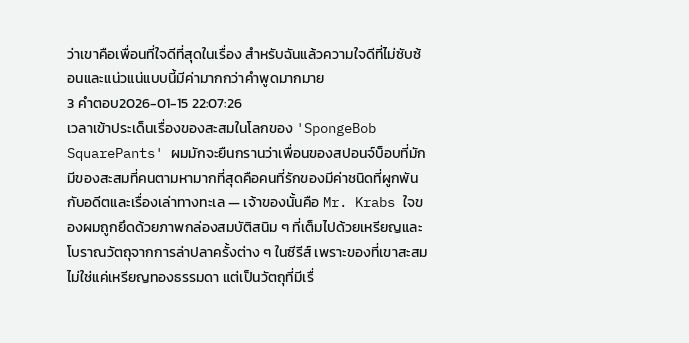ว่าเขาคือเพื่อนที่ใจดีที่สุดในเรื่อง สำหรับฉันแล้วความใจดีที่ไม่ซับซ้อนและแน่วแน่แบบนี้มีค่ามากกว่าคำพูดมากมาย
3 คำตอบ2026-01-15 22:07:26
เวลาเข้าประเด็นเรื่องของสะสมในโลกของ 'SpongeBob SquarePants' ผมมักจะยืนกรานว่าเพื่อนของสปอนจ์บ็อบที่มักมีของสะสมที่คนตามหามากที่สุดคือคนที่รักของมีค่าชนิดที่ผูกพันกับอดีตและเรื่องเล่าทางทะเล — เจ้าของนั้นคือ Mr. Krabs ใจของผมถูกยึดด้วยภาพกล่องสมบัติสนิม ๆ ที่เต็มไปด้วยเหรียญและโบราณวัตถุจากการล่าปลาครั้งต่าง ๆ ในซีรีส์ เพราะของที่เขาสะสมไม่ใช่แค่เหรียญทองธรรมดา แต่เป็นวัตถุที่มีเรื่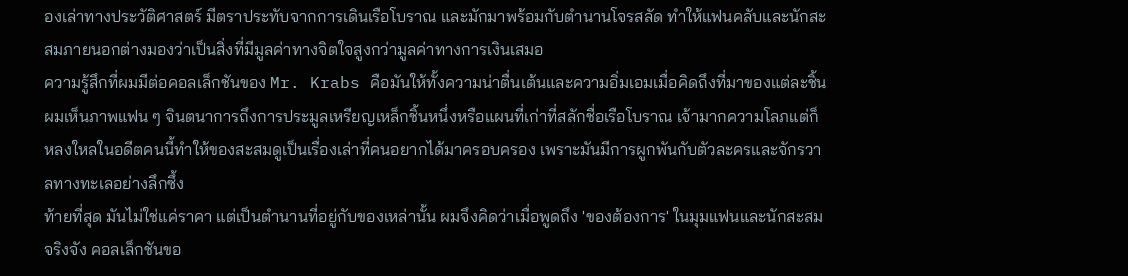องเล่าทางประวัติศาสตร์ มีตราประทับจากการเดินเรือโบราณ และมักมาพร้อมกับตำนานโจรสลัด ทำให้แฟนคลับและนักสะสมภายนอกต่างมองว่าเป็นสิ่งที่มีมูลค่าทางจิตใจสูงกว่ามูลค่าทางการเงินเสมอ
ความรู้สึกที่ผมมีต่อคอลเล็กชันของ Mr. Krabs คือมันให้ทั้งความน่าตื่นเต้นและความอิ่มเอมเมื่อคิดถึงที่มาของแต่ละชิ้น ผมเห็นภาพแฟน ๆ จินตนาการถึงการประมูลเหรียญเหล็กชิ้นหนึ่งหรือแผนที่เก่าที่สลักชื่อเรือโบราณ เจ้ามากความโลภแต่ก็หลงใหลในอดีตคนนี้ทำให้ของสะสมดูเป็นเรื่องเล่าที่คนอยากได้มาครอบครอง เพราะมันมีการผูกพันกับตัวละครและจักรวาลทางทะเลอย่างลึกซึ้ง
ท้ายที่สุด มันไม่ใช่แค่ราคา แต่เป็นตำนานที่อยู่กับของเหล่านั้น ผมจึงคิดว่าเมื่อพูดถึง 'ของต้องการ' ในมุมแฟนและนักสะสมจริงจัง คอลเล็กชันขอ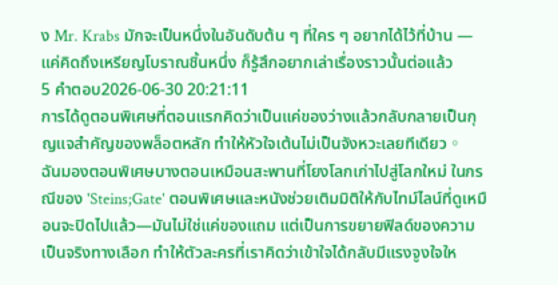ง Mr. Krabs มักจะเป็นหนึ่งในอันดับต้น ๆ ที่ใคร ๆ อยากได้ไว้ที่บ้าน — แค่คิดถึงเหรียญโบราณชิ้นหนึ่ง ก็รู้สึกอยากเล่าเรื่องราวนั้นต่อแล้ว
5 คำตอบ2026-06-30 20:21:11
การได้ดูตอนพิเศษที่ตอนแรกคิดว่าเป็นแค่ของว่างแล้วกลับกลายเป็นกุญแจสำคัญของพล็อตหลัก ทำให้หัวใจเต้นไม่เป็นจังหวะเลยทีเดียว。
ฉันมองตอนพิเศษบางตอนเหมือนสะพานที่โยงโลกเก่าไปสู่โลกใหม่ ในกรณีของ 'Steins;Gate' ตอนพิเศษและหนังช่วยเติมมิติให้กับไทม์ไลน์ที่ดูเหมือนจะปิดไปแล้ว—มันไม่ใช่แค่ของแถม แต่เป็นการขยายฟิลด์ของความเป็นจริงทางเลือก ทำให้ตัวละครที่เราคิดว่าเข้าใจได้กลับมีแรงจูงใจให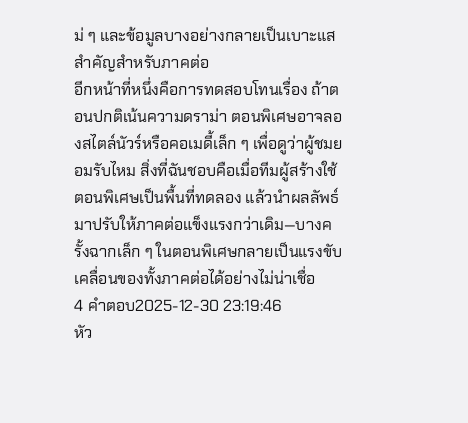ม่ ๆ และข้อมูลบางอย่างกลายเป็นเบาะแสสำคัญสำหรับภาคต่อ
อีกหน้าที่หนึ่งคือการทดสอบโทนเรื่อง ถ้าตอนปกติเน้นความดราม่า ตอนพิเศษอาจลองสไตล์นัวร์หรือคอเมดี้เล็ก ๆ เพื่อดูว่าผู้ชมยอมรับไหม สิ่งที่ฉันชอบคือเมื่อทีมผู้สร้างใช้ตอนพิเศษเป็นพื้นที่ทดลอง แล้วนำผลลัพธ์มาปรับให้ภาคต่อแข็งแรงกว่าเดิม—บางครั้งฉากเล็ก ๆ ในตอนพิเศษกลายเป็นแรงขับเคลื่อนของทั้งภาคต่อได้อย่างไม่น่าเชื่อ
4 คำตอบ2025-12-30 23:19:46
หัว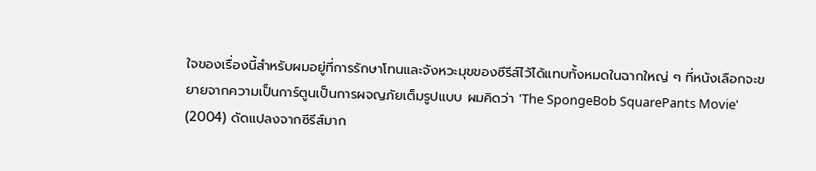ใจของเรื่องนี้สำหรับผมอยู่ที่การรักษาโทนและจังหวะมุขของซีรีส์ไว้ได้แทบทั้งหมดในฉากใหญ่ ๆ ที่หนังเลือกจะขยายจากความเป็นการ์ตูนเป็นการผจญภัยเต็มรูปแบบ ผมคิดว่า 'The SpongeBob SquarePants Movie' (2004) ดัดแปลงจากซีรีส์มาก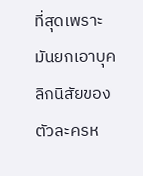ที่สุดเพราะมันยกเอาบุคลิกนิสัยของตัวละครห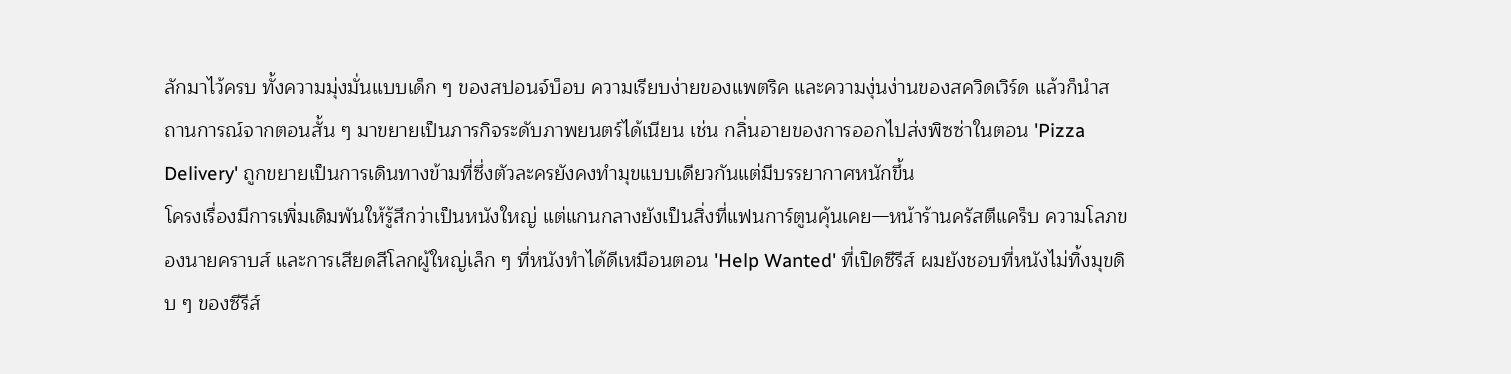ลักมาไว้ครบ ทั้งความมุ่งมั่นแบบเด็ก ๆ ของสปอนจ์บ็อบ ความเรียบง่ายของแพตริค และความงุ่นง่านของสควิดเวิร์ด แล้วก็นำสถานการณ์จากตอนสั้น ๆ มาขยายเป็นภารกิจระดับภาพยนตร์ได้เนียน เช่น กลิ่นอายของการออกไปส่งพิซซ่าในตอน 'Pizza Delivery' ถูกขยายเป็นการเดินทางข้ามที่ซึ่งตัวละครยังคงทำมุขแบบเดียวกันแต่มีบรรยากาศหนักขึ้น
โครงเรื่องมีการเพิ่มเดิมพันให้รู้สึกว่าเป็นหนังใหญ่ แต่แกนกลางยังเป็นสิ่งที่แฟนการ์ตูนคุ้นเคย—หน้าร้านครัสตีแคร็บ ความโลภของนายคราบส์ และการเสียดสีโลกผู้ใหญ่เล็ก ๆ ที่หนังทำได้ดีเหมือนตอน 'Help Wanted' ที่เปิดซีรีส์ ผมยังชอบที่หนังไม่ทิ้งมุขดิบ ๆ ของซีรีส์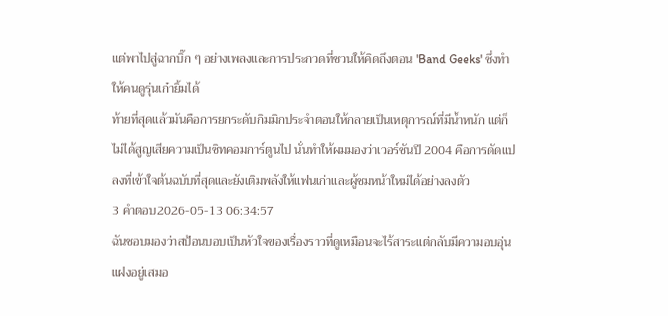แต่พาไปสู่ฉากบิ๊ก ๆ อย่างเพลงและการประกวดที่ชวนให้คิดถึงตอน 'Band Geeks' ซึ่งทำให้คนดูรุ่นเก๋ายิ้มได้
ท้ายที่สุดแล้วมันคือการยกระดับกิมมิกประจำตอนให้กลายเป็นเหตุการณ์ที่มีน้ำหนัก แต่ก็ไม่ได้สูญเสียความเป็นซิทคอมการ์ตูนไป นั่นทำให้ผมมองว่าเวอร์ชันปี 2004 คือการดัดแปลงที่เข้าใจต้นฉบับที่สุดและยังเติมพลังให้แฟนเก่าและผู้ชมหน้าใหม่ได้อย่างลงตัว
3 คำตอบ2026-05-13 06:34:57
ฉันชอบมองว่าสป้อนบอบเป็นหัวใจของเรื่องราวที่ดูเหมือนจะไร้สาระแต่กลับมีความอบอุ่นแฝงอยู่เสมอ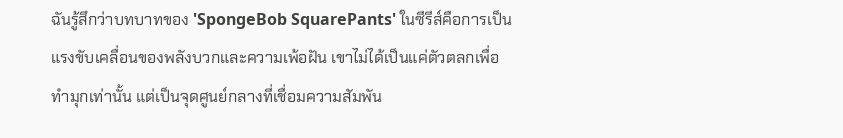ฉันรู้สึกว่าบทบาทของ 'SpongeBob SquarePants' ในซีรีส์คือการเป็นแรงขับเคลื่อนของพลังบวกและความเพ้อฝัน เขาไม่ได้เป็นแค่ตัวตลกเพื่อทำมุกเท่านั้น แต่เป็นจุดศูนย์กลางที่เชื่อมความสัมพัน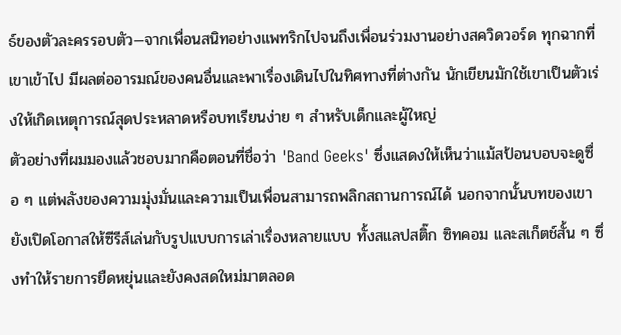ธ์ของตัวละครรอบตัว—จากเพื่อนสนิทอย่างแพทริกไปจนถึงเพื่อนร่วมงานอย่างสควิดวอร์ด ทุกฉากที่เขาเข้าไป มีผลต่ออารมณ์ของคนอื่นและพาเรื่องเดินไปในทิศทางที่ต่างกัน นักเขียนมักใช้เขาเป็นตัวเร่งให้เกิดเหตุการณ์สุดประหลาดหรือบทเรียนง่าย ๆ สำหรับเด็กและผู้ใหญ่
ตัวอย่างที่ผมมองแล้วชอบมากคือตอนที่ชื่อว่า 'Band Geeks' ซึ่งแสดงให้เห็นว่าแม้สป้อนบอบจะดูซื่อ ๆ แต่พลังของความมุ่งมั่นและความเป็นเพื่อนสามารถพลิกสถานการณ์ได้ นอกจากนั้นบทของเขายังเปิดโอกาสให้ซีรีส์เล่นกับรูปแบบการเล่าเรื่องหลายแบบ ทั้งสแลปสติ๊ก ซิทคอม และสเก็ตช์สั้น ๆ ซึ่งทำให้รายการยืดหยุ่นและยังคงสดใหม่มาตลอด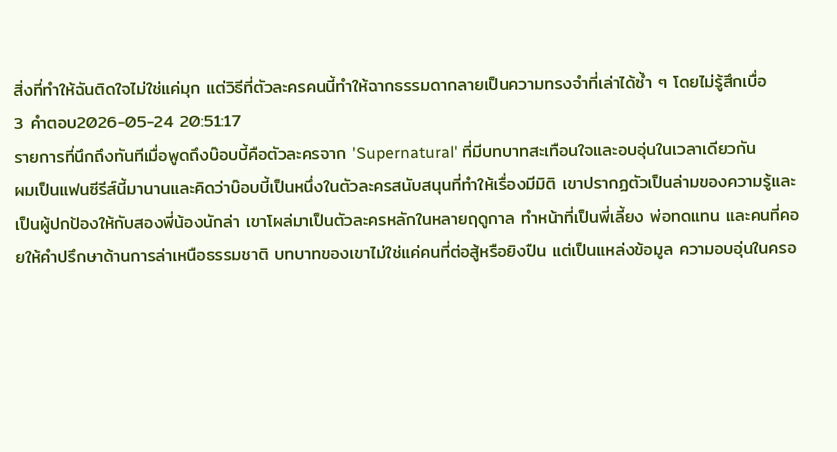สิ่งที่ทำให้ฉันติดใจไม่ใช่แค่มุก แต่วิธีที่ตัวละครคนนี้ทำให้ฉากธรรมดากลายเป็นความทรงจำที่เล่าได้ซ้ำ ๆ โดยไม่รู้สึกเบื่อ
3 คำตอบ2026-05-24 20:51:17
รายการที่นึกถึงทันทีเมื่อพูดถึงบ๊อบบี้คือตัวละครจาก 'Supernatural' ที่มีบทบาทสะเทือนใจและอบอุ่นในเวลาเดียวกัน
ผมเป็นแฟนซีรีส์นี้มานานและคิดว่าบ๊อบบี้เป็นหนึ่งในตัวละครสนับสนุนที่ทำให้เรื่องมีมิติ เขาปรากฏตัวเป็นล่ามของความรู้และเป็นผู้ปกป้องให้กับสองพี่น้องนักล่า เขาโผล่มาเป็นตัวละครหลักในหลายฤดูกาล ทำหน้าที่เป็นพี่เลี้ยง พ่อทดแทน และคนที่คอยให้คำปรึกษาด้านการล่าเหนือธรรมชาติ บทบาทของเขาไม่ใช่แค่คนที่ต่อสู้หรือยิงปืน แต่เป็นแหล่งข้อมูล ความอบอุ่นในครอ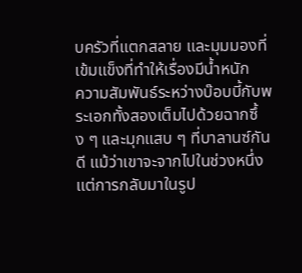บครัวที่แตกสลาย และมุมมองที่เข้มแข็งที่ทำให้เรื่องมีน้ำหนัก
ความสัมพันธ์ระหว่างบ๊อบบี้กับพระเอกทั้งสองเต็มไปด้วยฉากซึ้ง ๆ และมุกแสบ ๆ ที่บาลานซ์กันดี แม้ว่าเขาจะจากไปในช่วงหนึ่ง แต่การกลับมาในรูป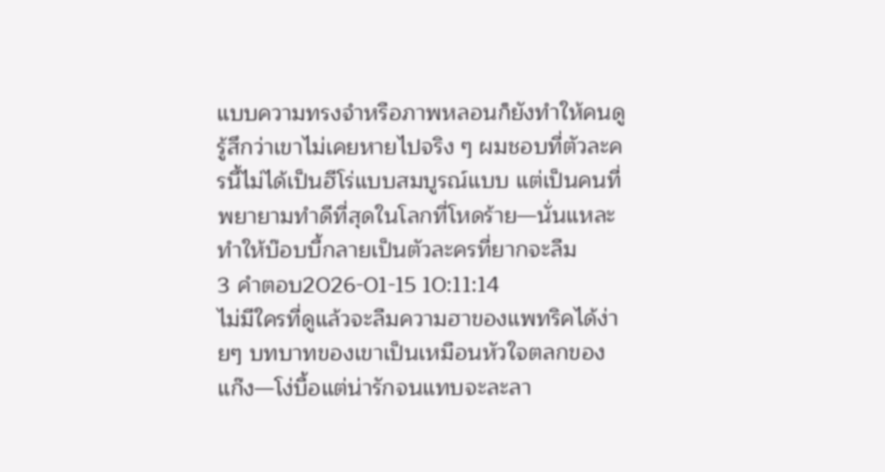แบบความทรงจำหรือภาพหลอนก็ยังทำให้คนดูรู้สึกว่าเขาไม่เคยหายไปจริง ๆ ผมชอบที่ตัวละครนี้ไม่ได้เป็นฮีโร่แบบสมบูรณ์แบบ แต่เป็นคนที่พยายามทำดีที่สุดในโลกที่โหดร้าย—นั่นแหละทำให้บ๊อบบี้กลายเป็นตัวละครที่ยากจะลืม
3 คำตอบ2026-01-15 10:11:14
ไม่มีใครที่ดูแล้วจะลืมความฮาของแพทริคได้ง่ายๆ บทบาทของเขาเป็นเหมือนหัวใจตลกของแก๊ง—โง่บื้อแต่น่ารักจนแทบจะละลา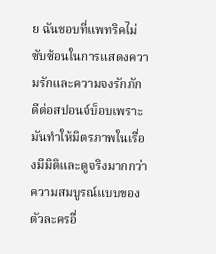ย ฉันชอบที่แพทริคไม่ซับซ้อนในการแสดงความรักและความจงรักภักดีต่อสปอนจ์บ็อบเพราะมันทำให้มิตรภาพในเรื่องมีมิติและดูจริงมากกว่าความสมบูรณ์แบบของตัวละครอื่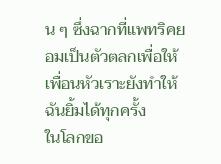น ๆ ซึ่งฉากที่แพทริคยอมเป็นตัวตลกเพื่อให้เพื่อนหัวเราะยังทำให้ฉันยิ้มได้ทุกครั้ง
ในโลกขอ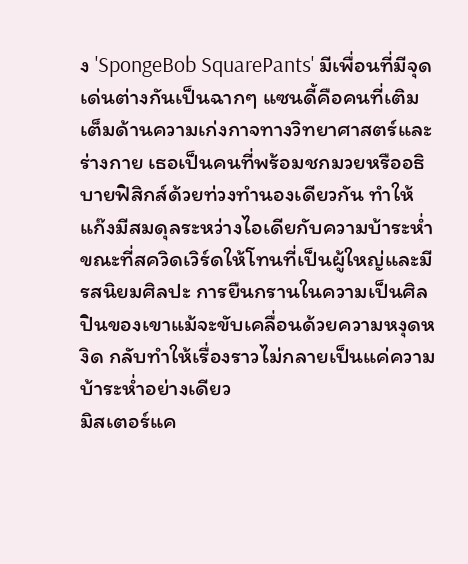ง 'SpongeBob SquarePants' มีเพื่อนที่มีจุดเด่นต่างกันเป็นฉากๆ แซนดี้คือคนที่เติมเต็มด้านความเก่งกาจทางวิทยาศาสตร์และร่างกาย เธอเป็นคนที่พร้อมชกมวยหรืออธิบายฟิสิกส์ด้วยท่วงทำนองเดียวกัน ทำให้แก๊งมีสมดุลระหว่างไอเดียกับความบ้าระห่ำ ขณะที่สควิดเวิร์ดให้โทนที่เป็นผู้ใหญ่และมีรสนิยมศิลปะ การยืนกรานในความเป็นศิลปินของเขาแม้จะขับเคลื่อนด้วยความหงุดหงิด กลับทำให้เรื่องราวไม่กลายเป็นแค่ความบ้าระห่ำอย่างเดียว
มิสเตอร์แค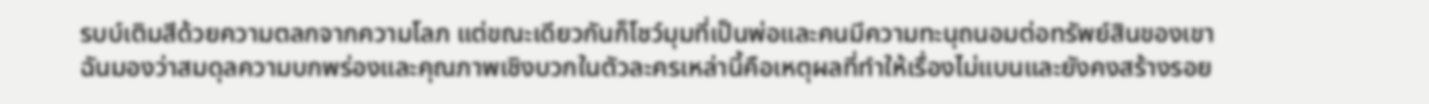รบบ์เติมสีด้วยความตลกจากความโลภ แต่ขณะเดียวกันก็โชว์มุมที่เป็นพ่อและคนมีความทะนุถนอมต่อทรัพย์สินของเขา ฉันมองว่าสมดุลความบกพร่องและคุณภาพเชิงบวกในตัวละครเหล่านี้คือเหตุผลที่ทำให้เรื่องไม่แบนและยังคงสร้างรอย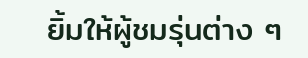ยิ้มให้ผู้ชมรุ่นต่าง ๆ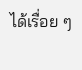ได้เรื่อย ๆ